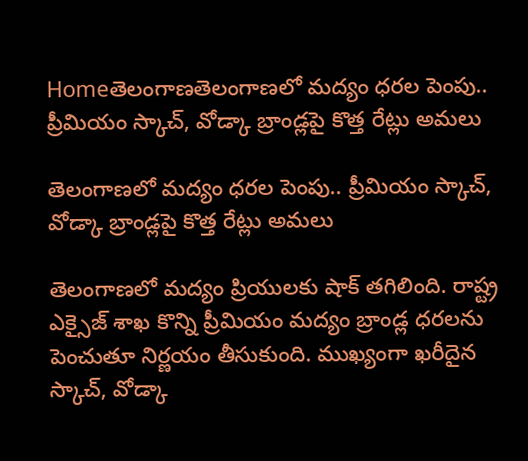Homeతెలంగాణతెలంగాణలో మద్యం ధరల పెంపు.. ప్రీమియం స్కాచ్, వోడ్కా బ్రాండ్లపై కొత్త రేట్లు అమలు

తెలంగాణలో మద్యం ధరల పెంపు.. ప్రీమియం స్కాచ్, వోడ్కా బ్రాండ్లపై కొత్త రేట్లు అమలు

తెలంగాణలో మద్యం ప్రియులకు షాక్ తగిలింది. రాష్ట్ర ఎక్సైజ్ శాఖ కొన్ని ప్రీమియం మద్యం బ్రాండ్ల ధరలను పెంచుతూ నిర్ణయం తీసుకుంది. ముఖ్యంగా ఖరీదైన స్కాచ్, వోడ్కా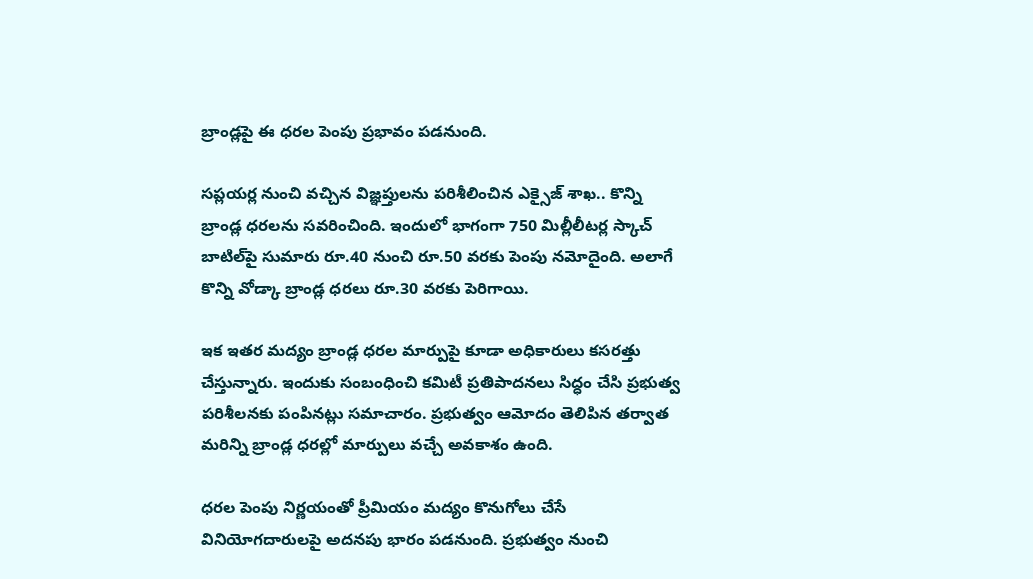బ్రాండ్లపై ఈ ధరల పెంపు ప్రభావం పడనుంది.

సప్లయర్ల నుంచి వచ్చిన విజ్ఞప్తులను పరిశీలించిన ఎక్సైజ్ శాఖ.. కొన్ని బ్రాండ్ల ధరలను సవరించింది. ఇందులో భాగంగా 750 మిల్లీలీటర్ల స్కాచ్ బాటిల్‌పై సుమారు రూ.40 నుంచి రూ.50 వరకు పెంపు నమోదైంది. అలాగే కొన్ని వోడ్కా బ్రాండ్ల ధరలు రూ.30 వరకు పెరిగాయి.

ఇక ఇతర మద్యం బ్రాండ్ల ధరల మార్పుపై కూడా అధికారులు కసరత్తు చేస్తున్నారు. ఇందుకు సంబంధించి కమిటీ ప్రతిపాదనలు సిద్ధం చేసి ప్రభుత్వ పరిశీలనకు పంపినట్లు సమాచారం. ప్రభుత్వం ఆమోదం తెలిపిన తర్వాత మరిన్ని బ్రాండ్ల ధరల్లో మార్పులు వచ్చే అవకాశం ఉంది.

ధరల పెంపు నిర్ణయంతో ప్రీమియం మద్యం కొనుగోలు చేసే వినియోగదారులపై అదనపు భారం పడనుంది. ప్రభుత్వం నుంచి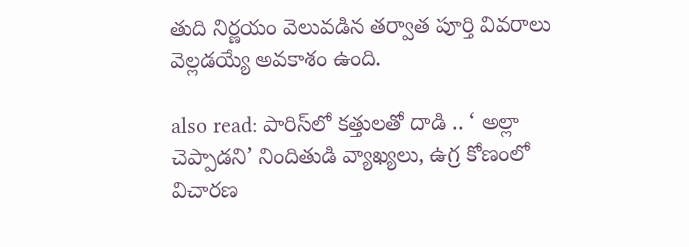తుది నిర్ణయం వెలువడిన తర్వాత పూర్తి వివరాలు వెల్లడయ్యే అవకాశం ఉంది.

also read: పారిస్‌లో కత్తులతో దాడి .. ‘ అల్లా చెప్పాడని’ నిందితుడి వ్యాఖ్యలు, ఉగ్ర కోణంలో విచారణ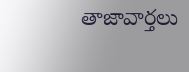తాజావార్తలు